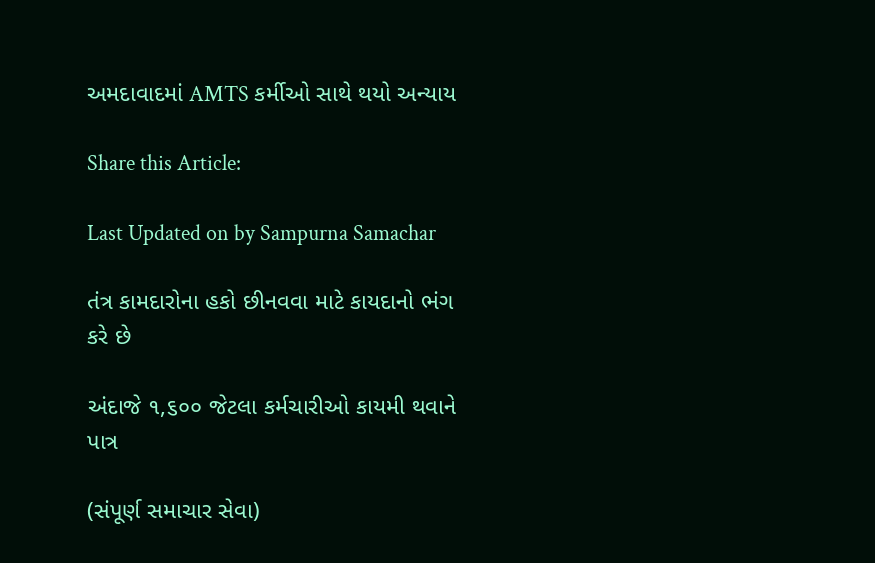અમદાવાદમાં AMTS કર્મીઓ સાથે થયો અન્યાય

Share this Article:

Last Updated on by Sampurna Samachar

તંત્ર કામદારોના હકો છીનવવા માટે કાયદાનો ભંગ કરે છે

અંદાજે ૧,૬૦૦ જેટલા કર્મચારીઓ કાયમી થવાને પાત્ર

(સંપૂર્ણ સમાચાર સેવા)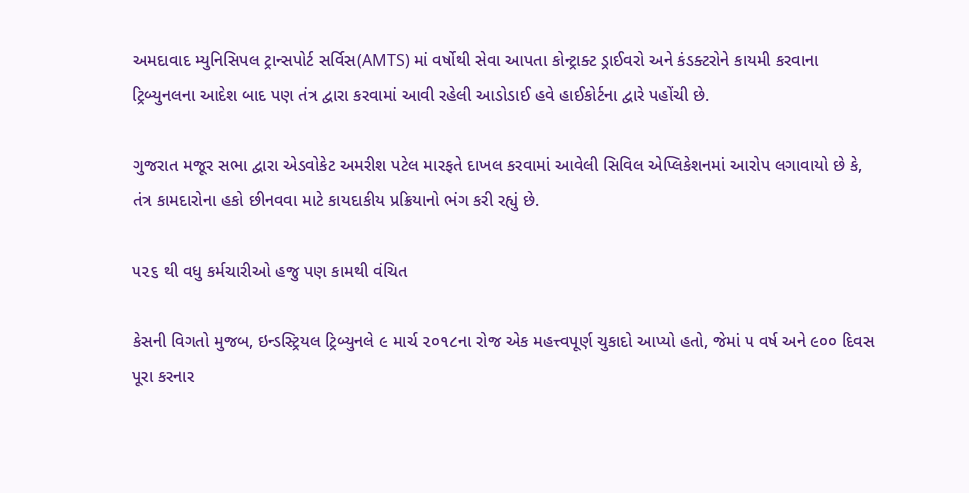અમદાવાદ મ્યુનિસિપલ ટ્રાન્સપોર્ટ સર્વિસ(AMTS) માં વર્ષોથી સેવા આપતા કોન્ટ્રાક્ટ ડ્રાઈવરો અને કંડક્ટરોને કાયમી કરવાના ટ્રિબ્યુનલના આદેશ બાદ પણ તંત્ર દ્વારા કરવામાં આવી રહેલી આડોડાઈ હવે હાઈકોર્ટના દ્વારે પહોંચી છે.

ગુજરાત મજૂર સભા દ્વારા એડવોકેટ અમરીશ પટેલ મારફતે દાખલ કરવામાં આવેલી સિવિલ એપ્લિકેશનમાં આરોપ લગાવાયો છે કે, તંત્ર કામદારોના હકો છીનવવા માટે કાયદાકીય પ્રક્રિયાનો ભંગ કરી રહ્યું છે.

૫૨૬ થી વધુ કર્મચારીઓ હજુ પણ કામથી વંચિત

કેસની વિગતો મુજબ, ઇન્ડસ્ટ્રિયલ ટ્રિબ્યુનલે ૯ માર્ચ ૨૦૧૮ના રોજ એક મહત્ત્વપૂર્ણ ચુકાદો આપ્યો હતો, જેમાં ૫ વર્ષ અને ૯૦૦ દિવસ પૂરા કરનાર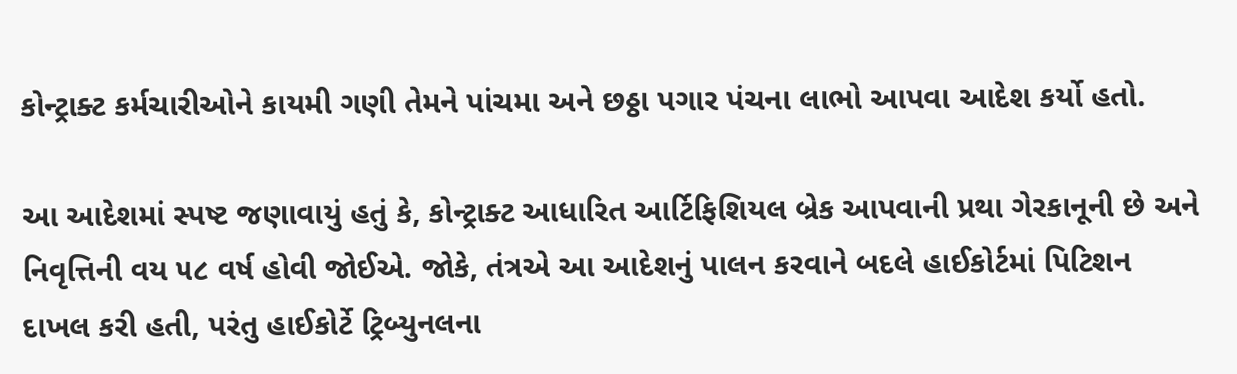કોન્ટ્રાક્ટ કર્મચારીઓને કાયમી ગણી તેમને પાંચમા અને છઠ્ઠા પગાર પંચના લાભો આપવા આદેશ કર્યો હતો.

આ આદેશમાં સ્પષ્ટ જણાવાયું હતું કે, કોન્ટ્રાક્ટ આધારિત આર્ટિફિશિયલ બ્રેક આપવાની પ્રથા ગેરકાનૂની છે અને નિવૃત્તિની વય ૫૮ વર્ષ હોવી જોઈએ. જોકે, તંત્રએ આ આદેશનું પાલન કરવાને બદલે હાઈકોર્ટમાં પિટિશન દાખલ કરી હતી, પરંતુ હાઈકોર્ટે ટ્રિબ્યુનલના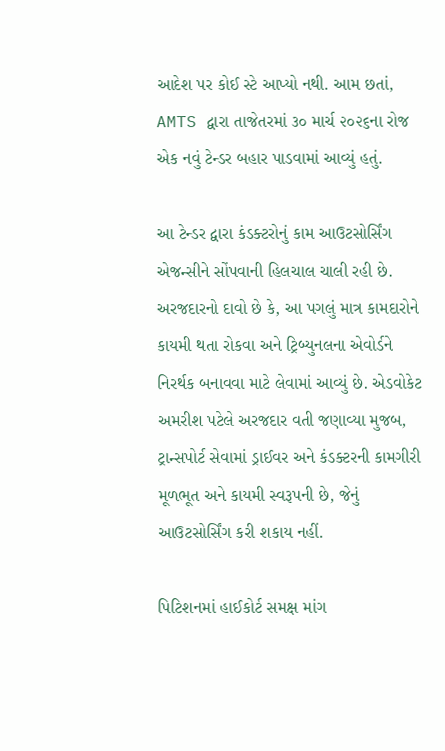આદેશ પર કોઈ સ્ટે આપ્યો નથી. આમ છતાં, AMTS દ્વારા તાજેતરમાં ૩૦ માર્ચ ૨૦૨૬ના રોજ એક નવું ટેન્ડર બહાર પાડવામાં આવ્યું હતું.

આ ટેન્ડર દ્વારા કંડક્ટરોનું કામ આઉટસોર્સિંગ એજન્સીને સોંપવાની હિલચાલ ચાલી રહી છે. અરજદારનો દાવો છે કે, આ પગલું માત્ર કામદારોને કાયમી થતા રોકવા અને ટ્રિબ્યુનલના એવોર્ડને નિરર્થક બનાવવા માટે લેવામાં આવ્યું છે. એડવોકેટ અમરીશ પટેલે અરજદાર વતી જણાવ્યા મુજબ, ટ્રાન્સપોર્ટ સેવામાં ડ્રાઈવર અને કંડક્ટરની કામગીરી મૂળભૂત અને કાયમી સ્વરૂપની છે, જેનું આઉટસોર્સિંગ કરી શકાય નહીં.

પિટિશનમાં હાઈકોર્ટ સમક્ષ માંગ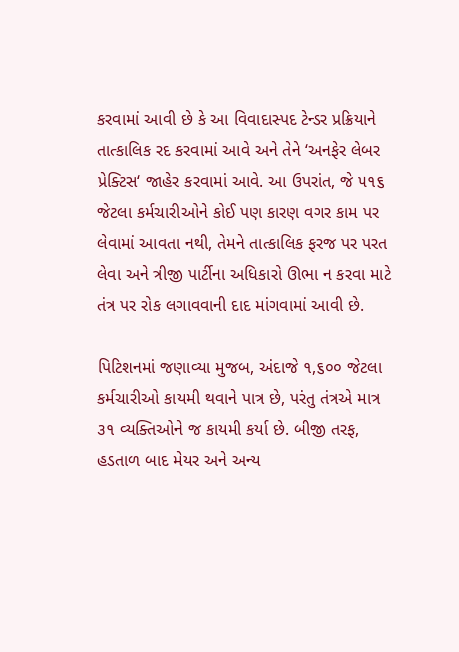કરવામાં આવી છે કે આ વિવાદાસ્પદ ટેન્ડર પ્રક્રિયાને તાત્કાલિક રદ કરવામાં આવે અને તેને ‘અનફેર લેબર પ્રેક્ટિસ‘ જાહેર કરવામાં આવે. આ ઉપરાંત, જે ૫૧૬ જેટલા કર્મચારીઓને કોઈ પણ કારણ વગર કામ પર લેવામાં આવતા નથી, તેમને તાત્કાલિક ફરજ પર પરત લેવા અને ત્રીજી પાર્ટીના અધિકારો ઊભા ન કરવા માટે તંત્ર પર રોક લગાવવાની દાદ માંગવામાં આવી છે.

પિટિશનમાં જણાવ્યા મુજબ, અંદાજે ૧,૬૦૦ જેટલા કર્મચારીઓ કાયમી થવાને પાત્ર છે, પરંતુ તંત્રએ માત્ર ૩૧ વ્યક્તિઓને જ કાયમી કર્યા છે. બીજી તરફ, હડતાળ બાદ મેયર અને અન્ય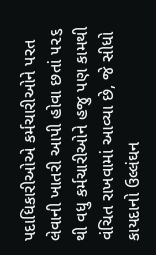પદાધિકારીઓએ કર્મચારીઓને પરત લેવાની ખાતરી આપી હોવા છતાં ૫૨૬ થી વધુ કર્મચારીઓને હજુ પણ કામથી વંચિત રાખવામાં આવ્યા છે, જે સીધો કાયદાનો ઉલ્લંઘન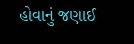હોવાનું જણાઈ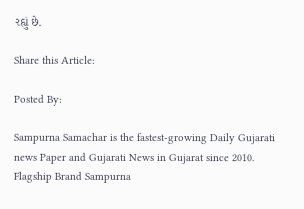રહ્યું છે.

Share this Article:

Posted By:

Sampurna Samachar is the fastest-growing Daily Gujarati news Paper and Gujarati News in Gujarat since 2010. Flagship Brand Sampurna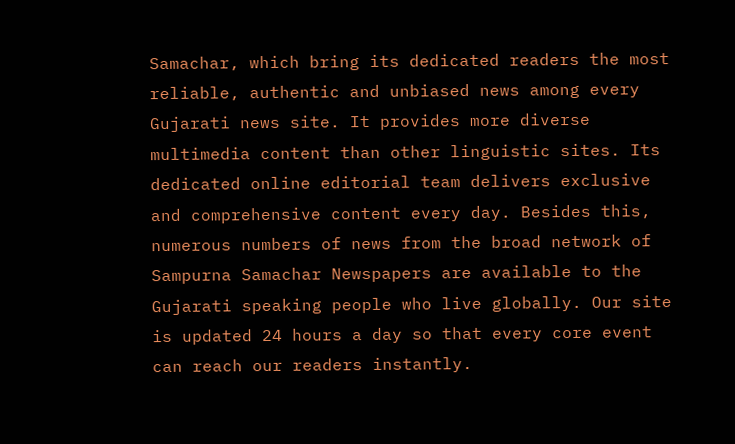Samachar, which bring its dedicated readers the most reliable, authentic and unbiased news among every Gujarati news site. It provides more diverse multimedia content than other linguistic sites. Its dedicated online editorial team delivers exclusive and comprehensive content every day. Besides this, numerous numbers of news from the broad network of Sampurna Samachar Newspapers are available to the Gujarati speaking people who live globally. Our site is updated 24 hours a day so that every core event can reach our readers instantly.